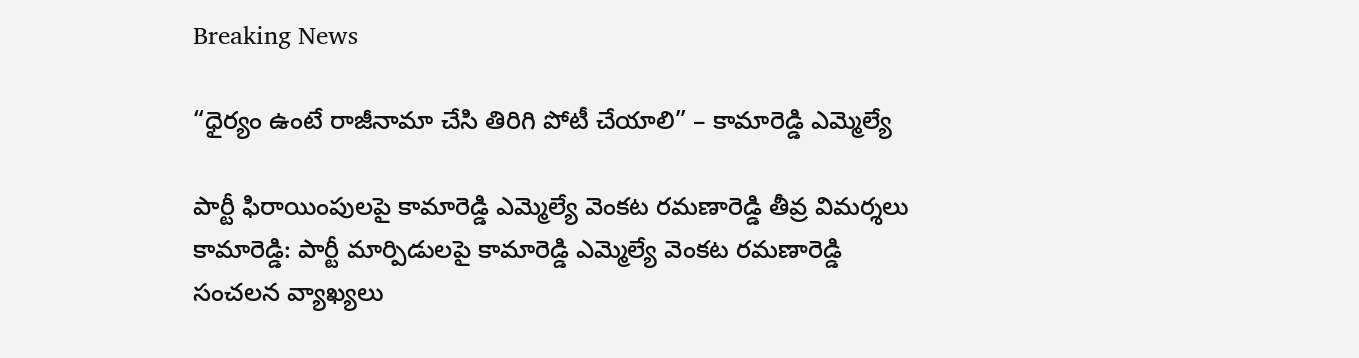Breaking News

“ధైర్యం ఉంటే రాజీనామా చేసి తిరిగి పోటీ చేయాలి” – కామారెడ్డి ఎమ్మెల్యే

పార్టీ ఫిరాయింపులపై కామారెడ్డి ఎమ్మెల్యే వెంకట రమణారెడ్డి తీవ్ర విమర్శలు కామారెడ్డి: పార్టీ మార్పిడులపై కామారెడ్డి ఎమ్మెల్యే వెంకట రమణారెడ్డి సంచలన వ్యాఖ్యలు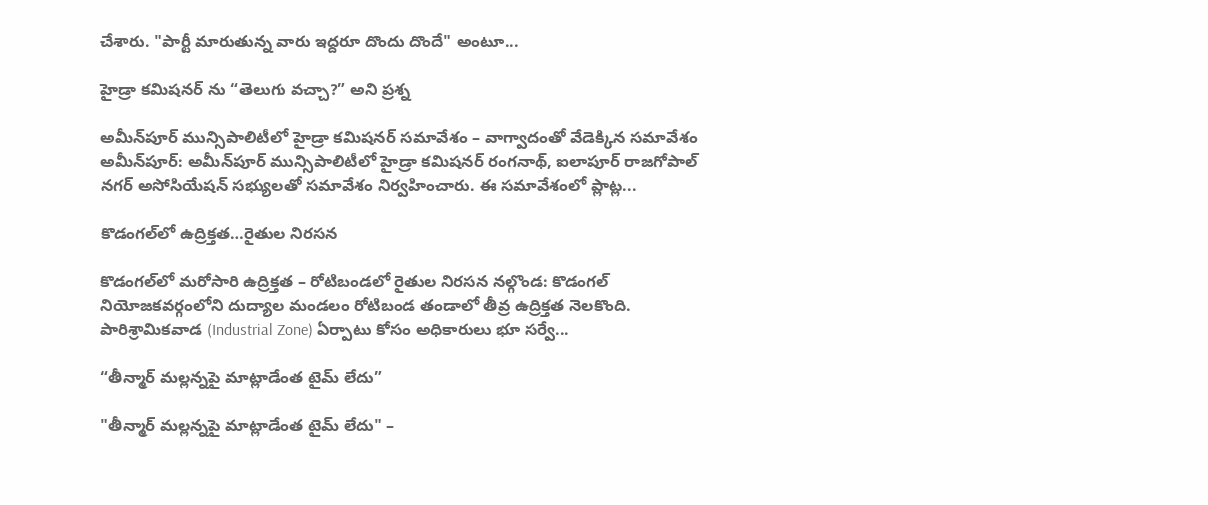చేశారు. "పార్టీ మారుతున్న వారు ఇద్దరూ దొందు దొందే" అంటూ...

హైడ్రా కమిషనర్ ను “తెలుగు వచ్చా?” అని ప్రశ్న

అమీన్‌పూర్ మున్సిపాలిటీలో హైడ్రా కమిషనర్ సమావేశం – వాగ్వాదంతో వేడెక్కిన సమావేశం అమీన్‌పూర్: అమీన్‌పూర్ మున్సిపాలిటీలో హైడ్రా కమిషనర్ రంగనాథ్, ఐలాపూర్ రాజగోపాల్ నగర్ అసోసియేషన్ సభ్యులతో సమావేశం నిర్వహించారు. ఈ సమావేశంలో ప్లాట్ల...

కొడంగల్‌లో ఉద్రిక్తత…రైతుల నిరసన

కొడంగల్‌లో మరోసారి ఉద్రిక్తత – రోటిబండలో రైతుల నిరసన నల్గొండ: కొడంగల్ నియోజకవర్గంలోని దుద్యాల మండలం రోటిబండ తండాలో తీవ్ర ఉద్రిక్తత నెలకొంది. పారిశ్రామికవాడ (Industrial Zone) ఏర్పాటు కోసం అధికారులు భూ సర్వే...

“తీన్మార్ మల్లన్నపై మాట్లాడేంత టైమ్ లేదు”

"తీన్మార్ మల్లన్నపై మాట్లాడేంత టైమ్ లేదు" –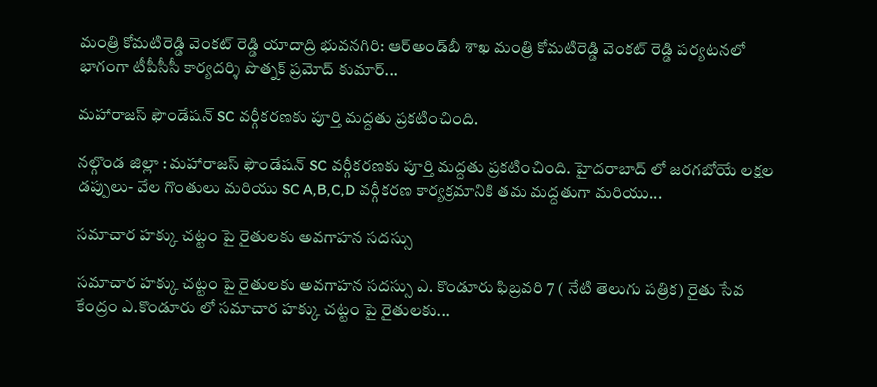మంత్రి కోమటిరెడ్డి వెంకట్ రెడ్డి యాదాద్రి భువనగిరి: ఆర్అండ్‌బీ శాఖ మంత్రి కోమటిరెడ్డి వెంకట్ రెడ్డి పర్యటనలో భాగంగా టీపీసీసీ కార్యదర్శి పొత్నక్ ప్రమోద్ కుమార్...

మహారాజస్ ఫౌండేషన్ SC వర్గీకరణకు పూర్తి మద్దతు ప్రకటించింది.

నల్గొండ జిల్లా : మహారాజస్ ఫౌండేషన్ SC వర్గీకరణకు పూర్తి మద్దతు ప్రకటించింది. హైదరాబాద్ లో జరగబోయే లక్షల డప్పులు- వేల గొంతులు మరియు SC A,B,C,D వర్గీకరణ కార్యక్రమానికి తమ మద్దతుగా మరియు...

సమాచార హక్కు చట్టం పై రైతులకు అవగాహన సదస్సు

సమాచార హక్కు చట్టం పై రైతులకు అవగాహన సదస్సు ఎ. కొండూరు ఫిబ్రవరి 7 ( నేటి తెలుగు పత్రిక) రైతు సేవ కేంద్రం ఎ.కొండూరు లో సమాచార హక్కు చట్టం పై రైతులకు...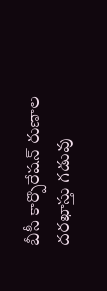బీసీ కార్పొరేషన్ రుణాల దరఖాస్తు గడువు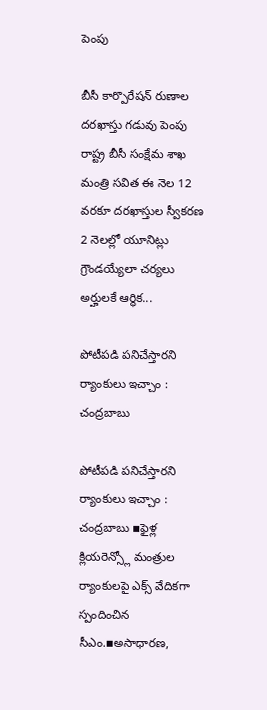పెంపు

బీసీ కార్పొరేషన్ రుణాల దరఖాస్తు గడువు పెంపు రాష్ట్ర బీసీ సంక్షేమ శాఖ మంత్రి సవిత ఈ నెల 12 వరకూ దరఖాస్తుల స్వీకరణ 2 నెలల్లో యూనిట్లు గ్రౌండయ్యేలా చర్యలు అర్హులకే ఆర్థిక...

పోటీపడి పనిచేస్తారని ర్యాంకులు ఇచ్చాం : చంద్రబాబు

పోటీపడి పనిచేస్తారని ర్యాంకులు ఇచ్చాం : చంద్రబాబు ▪ఫైళ్ల క్లియరెన్స్లో మంత్రుల ర్యాంకులపై ఎక్స్ వేదికగా స్పందించిన సీఎం.▪అసాధారణ,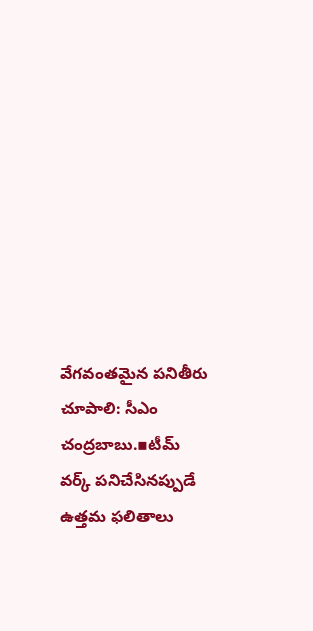వేగవంతమైన పనితీరు చూపాలి: సీఎం చంద్రబాబు.▪టీమ్ వర్క్ పనిచేసినప్పుడే ఉత్తమ ఫలితాలు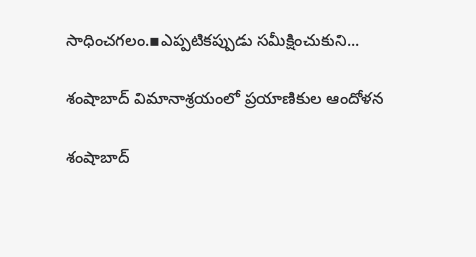సాధించగలం.▪ఎప్పటికప్పుడు సమీక్షించుకుని...

శంషాబాద్ విమానాశ్రయంలో ప్రయాణికుల ఆందోళన

శంషాబాద్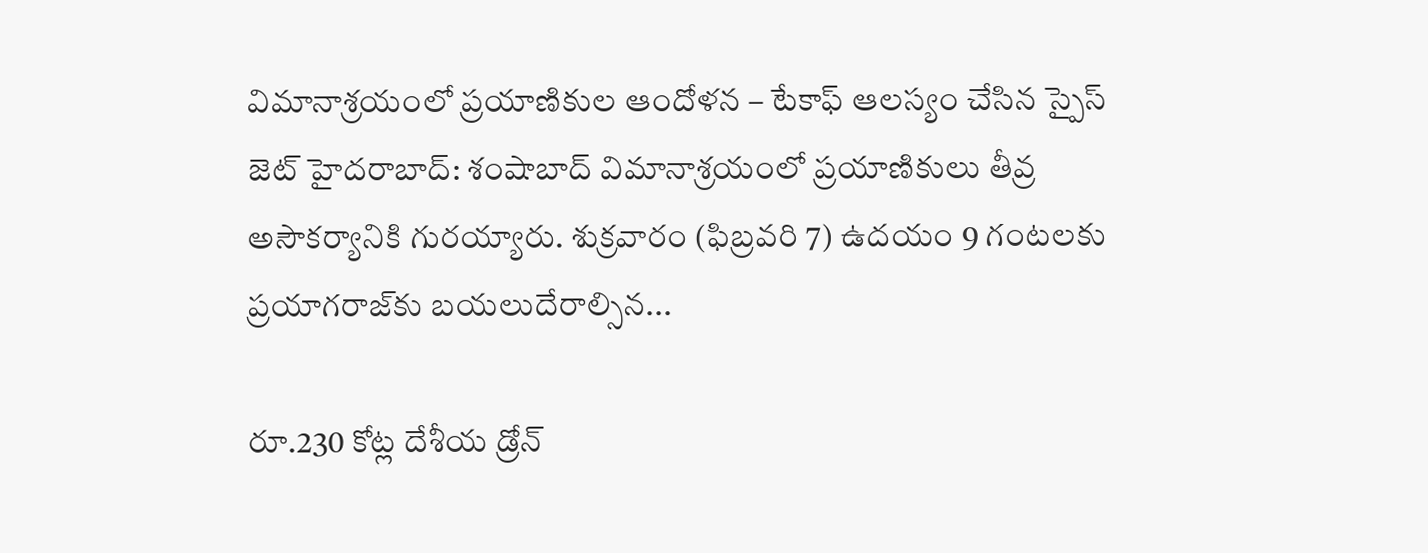విమానాశ్రయంలో ప్రయాణికుల ఆందోళన – టేకాఫ్ ఆలస్యం చేసిన స్పైస్ జెట్ హైదరాబాద్: శంషాబాద్ విమానాశ్రయంలో ప్రయాణికులు తీవ్ర అసౌకర్యానికి గురయ్యారు. శుక్రవారం (ఫిబ్రవరి 7) ఉదయం 9 గంటలకు ప్రయాగరాజ్‌కు బయలుదేరాల్సిన...

రూ.230 కోట్ల దేశీయ డ్రోన్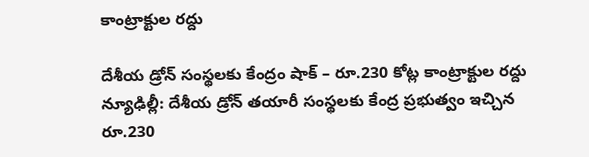కాంట్రాక్టుల రద్దు

దేశీయ డ్రోన్ సంస్థలకు కేంద్రం షాక్ – రూ.230 కోట్ల కాంట్రాక్టుల రద్దు న్యూఢిల్లీ: దేశీయ డ్రోన్ తయారీ సంస్థలకు కేంద్ర ప్రభుత్వం ఇచ్చిన రూ.230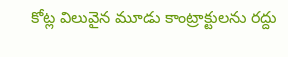కోట్ల విలువైన మూడు కాంట్రాక్టులను రద్దు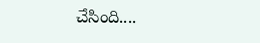చేసింది....